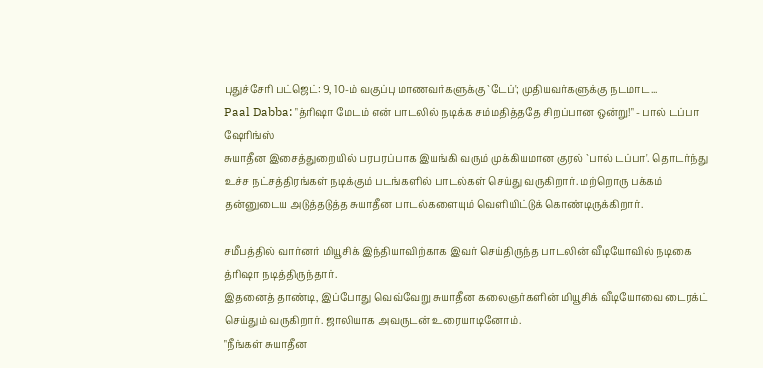புதுச்சேரி பட்ஜெட்: 9, 10-ம் வகுப்பு மாணவர்களுக்கு `டேப்'; முதியவர்களுக்கு நடமாட...
Paal Dabba: "த்ரிஷா மேடம் என் பாடலில் நடிக்க சம்மதித்ததே சிறப்பான ஒன்று!" - பால் டப்பா ஷேரிங்ஸ்
சுயாதீன இசைத்துறையில் பரபரப்பாக இயங்கி வரும் முக்கியமான குரல் `பால் டப்பா'. தொடர்ந்து உச்ச நட்சத்திரங்கள் நடிக்கும் படங்களில் பாடல்கள் செய்து வருகிறார். மற்றொரு பக்கம் தன்னுடைய அடுத்தடுத்த சுயாதீன பாடல்களையும் வெளியிட்டுக் கொண்டிருக்கிறார்.

சமீபத்தில் வார்னர் மியூசிக் இந்தியாவிற்காக இவர் செய்திருந்த பாடலின் வீடியோவில் நடிகை த்ரிஷா நடித்திருந்தார்.
இதனைத் தாண்டி, இப்போது வெவ்வேறு சுயாதீன கலைஞர்களின் மியூசிக் வீடியோவை டைரக்ட் செய்தும் வருகிறார். ஜாலியாக அவருடன் உரையாடினோம்.
"நீங்கள் சுயாதீன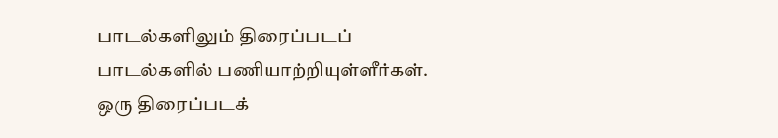பாடல்களிலும் திரைப்படப் பாடல்களில் பணியாற்றியுள்ளீர்கள். ஒரு திரைப்படக்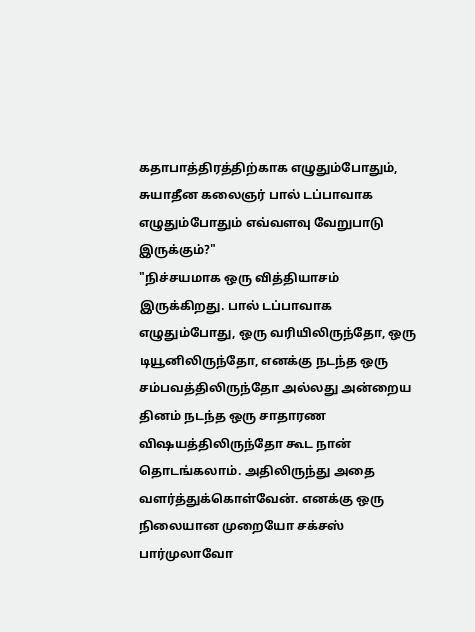கதாபாத்திரத்திற்காக எழுதும்போதும், சுயாதீன கலைஞர் பால் டப்பாவாக எழுதும்போதும் எவ்வளவு வேறுபாடு இருக்கும்?"
"நிச்சயமாக ஒரு வித்தியாசம் இருக்கிறது. பால் டப்பாவாக எழுதும்போது, ஒரு வரியிலிருந்தோ, ஒரு டியூனிலிருந்தோ, எனக்கு நடந்த ஒரு சம்பவத்திலிருந்தோ அல்லது அன்றைய தினம் நடந்த ஒரு சாதாரண விஷயத்திலிருந்தோ கூட நான் தொடங்கலாம். அதிலிருந்து அதை வளர்த்துக்கொள்வேன். எனக்கு ஒரு நிலையான முறையோ சக்சஸ் பார்முலாவோ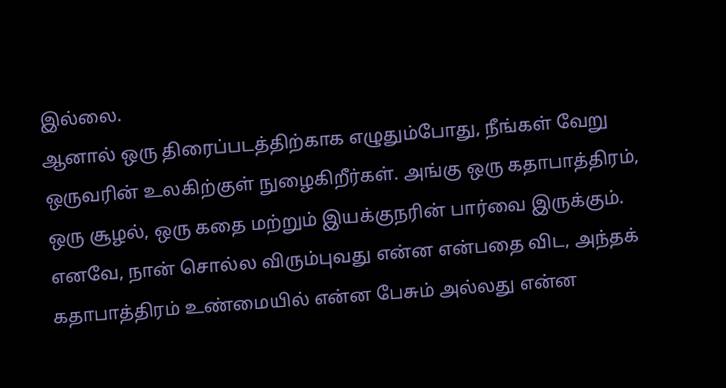இல்லை.
ஆனால் ஒரு திரைப்படத்திற்காக எழுதும்போது, நீங்கள் வேறு ஒருவரின் உலகிற்குள் நுழைகிறீர்கள். அங்கு ஒரு கதாபாத்திரம், ஒரு சூழல், ஒரு கதை மற்றும் இயக்குநரின் பார்வை இருக்கும். எனவே, நான் சொல்ல விரும்புவது என்ன என்பதை விட, அந்தக் கதாபாத்திரம் உண்மையில் என்ன பேசும் அல்லது என்ன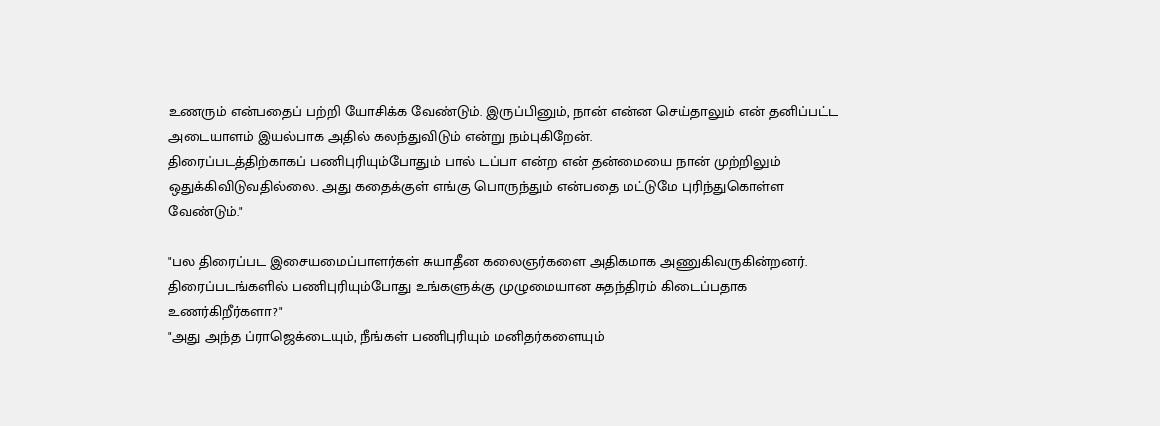உணரும் என்பதைப் பற்றி யோசிக்க வேண்டும். இருப்பினும், நான் என்ன செய்தாலும் என் தனிப்பட்ட அடையாளம் இயல்பாக அதில் கலந்துவிடும் என்று நம்புகிறேன்.
திரைப்படத்திற்காகப் பணிபுரியும்போதும் பால் டப்பா என்ற என் தன்மையை நான் முற்றிலும் ஒதுக்கிவிடுவதில்லை. அது கதைக்குள் எங்கு பொருந்தும் என்பதை மட்டுமே புரிந்துகொள்ள வேண்டும்."

"பல திரைப்பட இசையமைப்பாளர்கள் சுயாதீன கலைஞர்களை அதிகமாக அணுகிவருகின்றனர். திரைப்படங்களில் பணிபுரியும்போது உங்களுக்கு முழுமையான சுதந்திரம் கிடைப்பதாக உணர்கிறீர்களா?"
"அது அந்த ப்ராஜெக்டையும், நீங்கள் பணிபுரியும் மனிதர்களையும்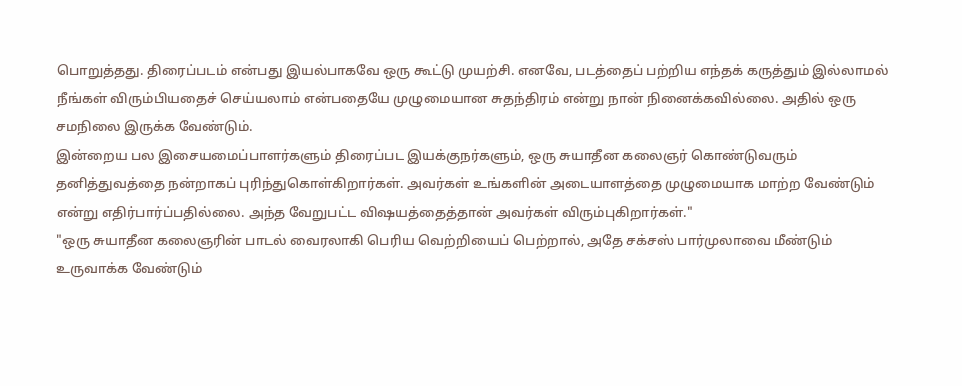பொறுத்தது. திரைப்படம் என்பது இயல்பாகவே ஒரு கூட்டு முயற்சி. எனவே, படத்தைப் பற்றிய எந்தக் கருத்தும் இல்லாமல் நீங்கள் விரும்பியதைச் செய்யலாம் என்பதையே முழுமையான சுதந்திரம் என்று நான் நினைக்கவில்லை. அதில் ஒரு சமநிலை இருக்க வேண்டும்.
இன்றைய பல இசையமைப்பாளர்களும் திரைப்பட இயக்குநர்களும், ஒரு சுயாதீன கலைஞர் கொண்டுவரும் தனித்துவத்தை நன்றாகப் புரிந்துகொள்கிறார்கள். அவர்கள் உங்களின் அடையாளத்தை முழுமையாக மாற்ற வேண்டும் என்று எதிர்பார்ப்பதில்லை. அந்த வேறுபட்ட விஷயத்தைத்தான் அவர்கள் விரும்புகிறார்கள்."
"ஒரு சுயாதீன கலைஞரின் பாடல் வைரலாகி பெரிய வெற்றியைப் பெற்றால், அதே சக்சஸ் பார்முலாவை மீண்டும் உருவாக்க வேண்டும்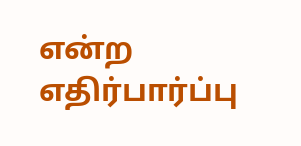என்ற எதிர்பார்ப்பு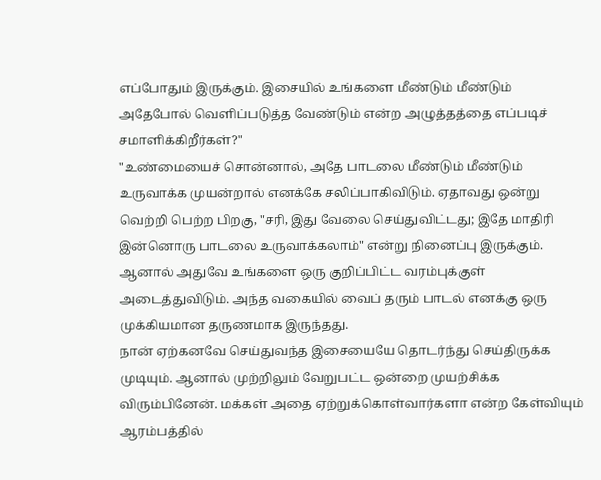எப்போதும் இருக்கும். இசையில் உங்களை மீண்டும் மீண்டும் அதேபோல் வெளிப்படுத்த வேண்டும் என்ற அழுத்தத்தை எப்படிச் சமாளிக்கிறீர்கள்?"
"உண்மையைச் சொன்னால், அதே பாடலை மீண்டும் மீண்டும் உருவாக்க முயன்றால் எனக்கே சலிப்பாகிவிடும். ஏதாவது ஒன்று வெற்றி பெற்ற பிறகு, "சரி, இது வேலை செய்துவிட்டது; இதே மாதிரி இன்னொரு பாடலை உருவாக்கலாம்" என்று நினைப்பு இருக்கும். ஆனால் அதுவே உங்களை ஒரு குறிப்பிட்ட வரம்புக்குள் அடைத்துவிடும். அந்த வகையில் வைப் தரும் பாடல் எனக்கு ஒரு முக்கியமான தருணமாக இருந்தது.
நான் ஏற்கனவே செய்துவந்த இசையையே தொடர்ந்து செய்திருக்க முடியும். ஆனால் முற்றிலும் வேறுபட்ட ஒன்றை முயற்சிக்க விரும்பினேன். மக்கள் அதை ஏற்றுக்கொள்வார்களா என்ற கேள்வியும் ஆரம்பத்தில்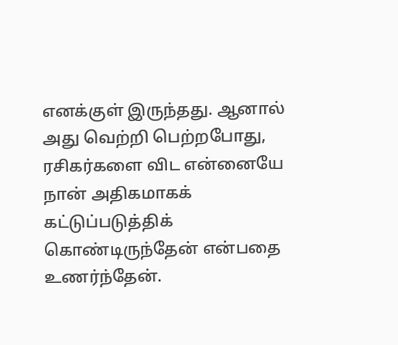எனக்குள் இருந்தது. ஆனால் அது வெற்றி பெற்றபோது, ரசிகர்களை விட என்னையே நான் அதிகமாகக் கட்டுப்படுத்திக் கொண்டிருந்தேன் என்பதை உணர்ந்தேன்.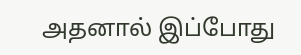அதனால் இப்போது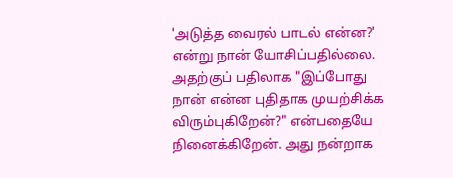'அடுத்த வைரல் பாடல் என்ன?' என்று நான் யோசிப்பதில்லை. அதற்குப் பதிலாக "இப்போது நான் என்ன புதிதாக முயற்சிக்க விரும்புகிறேன்?" என்பதையே நினைக்கிறேன். அது நன்றாக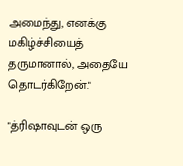அமைந்து, எனக்கு மகிழ்ச்சியைத் தருமானால், அதையே தொடர்கிறேன்."

"த்ரிஷாவுடன் ஒரு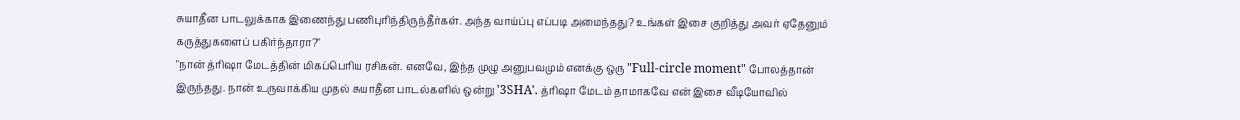சுயாதீன பாடலுக்காக இணைந்து பணிபுரிந்திருந்தீர்கள். அந்த வாய்ப்பு எப்படி அமைந்தது? உங்கள் இசை குறித்து அவர் ஏதேனும் கருத்துகளைப் பகிர்ந்தாரா?"
"நான் த்ரிஷா மேடத்தின் மிகப்பெரிய ரசிகன். எனவே, இந்த முழு அனுபவமும் எனக்கு ஒரு "Full-circle moment" போலத்தான் இருந்தது. நான் உருவாக்கிய முதல் சுயாதீன பாடல்களில் ஒன்று '3SHA'. த்ரிஷா மேடம் தாமாகவே என் இசை வீடியோவில்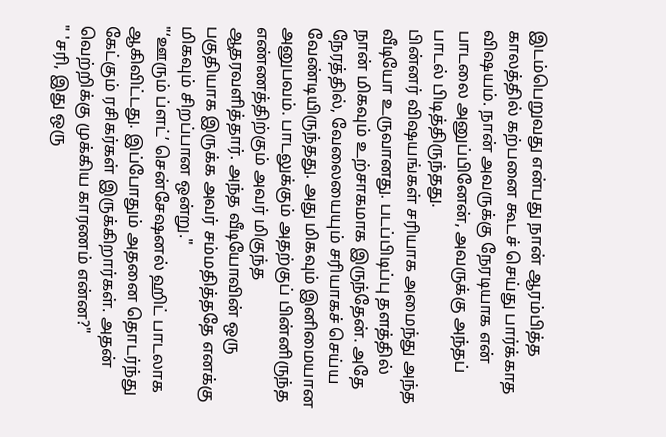இடம்பெறுவது என்பது நான் ஆரம்பித்த காலத்தில் கற்பனை கூடச் செய்து பார்க்காத விஷயம். நான் அவருக்கு நேரடியாக என் பாடலை அனுப்பினேன், அவருக்கு அந்தப் பாடல் பிடித்திருந்தது.
பின்னர் விஷயங்கள் சரியாக அமைந்து அந்த வீடியோ உருவானது. படப்பிடிப்பு தளத்தில் நான் மிகவும் உற்சாகமாக இருந்தேன். அதே நேரத்தில், வேலையையும் சரியாகச் செய்ய வேண்டியிருந்தது. அது மிகவும் இனிமையான அனுபவம். பாடலுக்கும் அதற்குப் பின்னிருந்த எண்ணத்திற்கும் அவர் மிகுந்த ஆதரவளித்தார். அந்த வீடியோவின் ஒரு பகுதியாக இருக்க அவர் சம்மதித்ததே எனக்கு மிகவும் சிறப்பான ஒன்று."
"‘ஊரும் ப்ளட்’ சென்சேஷனல் ஹிட் பாடலாக ஆகிவிட்டது. இப்போதும் அதனை தொடர்ந்து கேட்கும் ரசிகர்கள் இருக்கிறார்கள். அதன் வெற்றிக்கு முக்கிய காரணம் என்ன?"
" 'சரி, இது ஒரு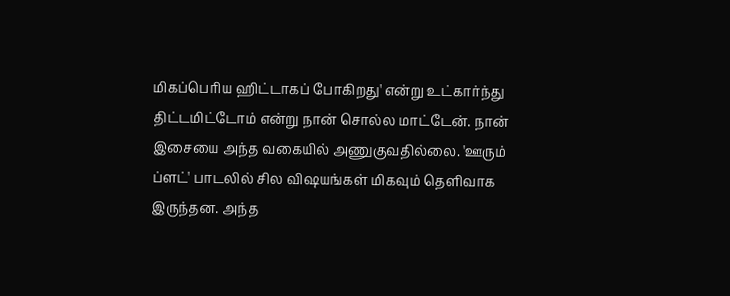மிகப்பெரிய ஹிட்டாகப் போகிறது' என்று உட்கார்ந்து திட்டமிட்டோம் என்று நான் சொல்ல மாட்டேன். நான் இசையை அந்த வகையில் அணுகுவதில்லை. 'ஊரும் ப்ளட்' பாடலில் சில விஷயங்கள் மிகவும் தெளிவாக இருந்தன. அந்த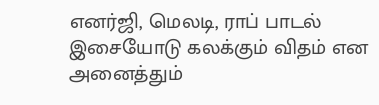எனர்ஜி, மெலடி, ராப் பாடல் இசையோடு கலக்கும் விதம் என அனைத்தும்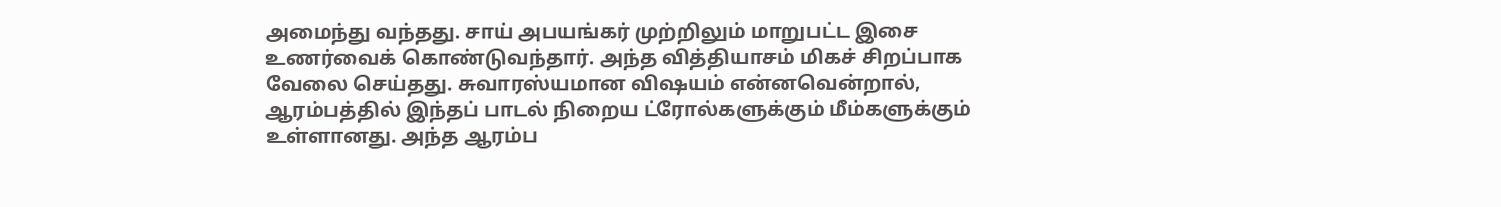அமைந்து வந்தது. சாய் அபயங்கர் முற்றிலும் மாறுபட்ட இசை உணர்வைக் கொண்டுவந்தார். அந்த வித்தியாசம் மிகச் சிறப்பாக வேலை செய்தது. சுவாரஸ்யமான விஷயம் என்னவென்றால், ஆரம்பத்தில் இந்தப் பாடல் நிறைய ட்ரோல்களுக்கும் மீம்களுக்கும் உள்ளானது. அந்த ஆரம்ப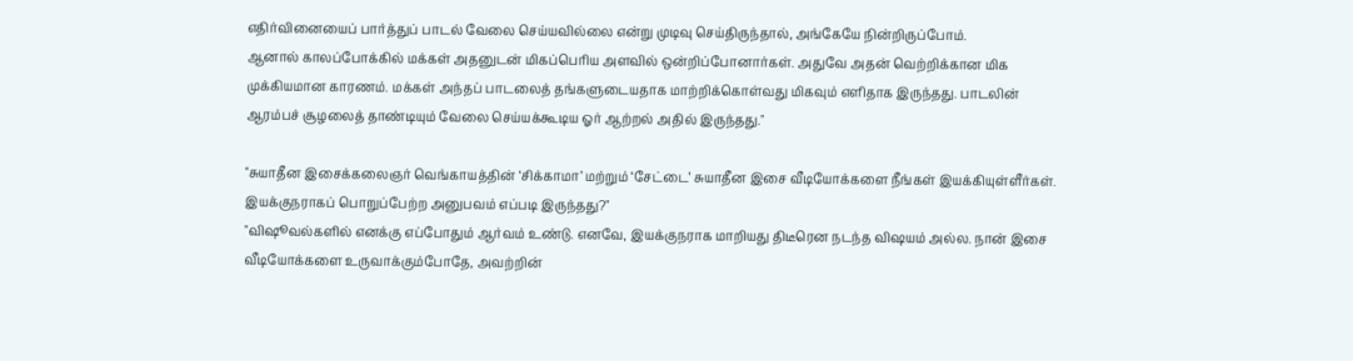எதிர்வினையைப் பார்த்துப் பாடல் வேலை செய்யவில்லை என்று முடிவு செய்திருந்தால், அங்கேயே நின்றிருப்போம்.
ஆனால் காலப்போக்கில் மக்கள் அதனுடன் மிகப்பெரிய அளவில் ஒன்றிப்போனார்கள். அதுவே அதன் வெற்றிக்கான மிக முக்கியமான காரணம். மக்கள் அந்தப் பாடலைத் தங்களுடையதாக மாற்றிக்கொள்வது மிகவும் எளிதாக இருந்தது. பாடலின் ஆரம்பச் சூழலைத் தாண்டியும் வேலை செய்யக்கூடிய ஓர் ஆற்றல் அதில் இருந்தது."

"சுயாதீன இசைக்கலைஞர் வெங்காயத்தின் ‘சிக்காமா’ மற்றும் ‘சேட்டை’ சுயாதீன இசை வீடியோக்களை நீங்கள் இயக்கியுள்ளீர்கள். இயக்குநராகப் பொறுப்பேற்ற அனுபவம் எப்படி இருந்தது?"
"விஷூவல்களில் எனக்கு எப்போதும் ஆர்வம் உண்டு. எனவே, இயக்குநராக மாறியது திடீரென நடந்த விஷயம் அல்ல. நான் இசை வீடியோக்களை உருவாக்கும்போதே, அவற்றின்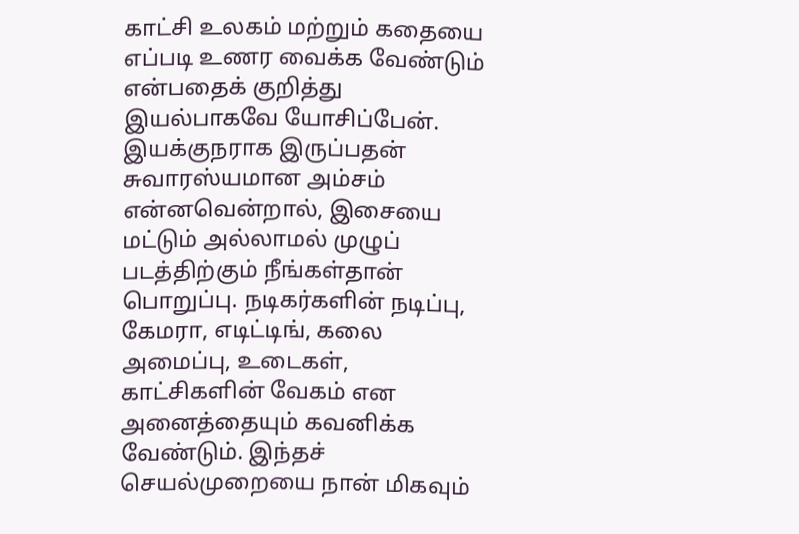காட்சி உலகம் மற்றும் கதையை எப்படி உணர வைக்க வேண்டும் என்பதைக் குறித்து இயல்பாகவே யோசிப்பேன். இயக்குநராக இருப்பதன் சுவாரஸ்யமான அம்சம் என்னவென்றால், இசையை மட்டும் அல்லாமல் முழுப் படத்திற்கும் நீங்கள்தான் பொறுப்பு. நடிகர்களின் நடிப்பு, கேமரா, எடிட்டிங், கலை அமைப்பு, உடைகள், காட்சிகளின் வேகம் என அனைத்தையும் கவனிக்க வேண்டும். இந்தச் செயல்முறையை நான் மிகவும்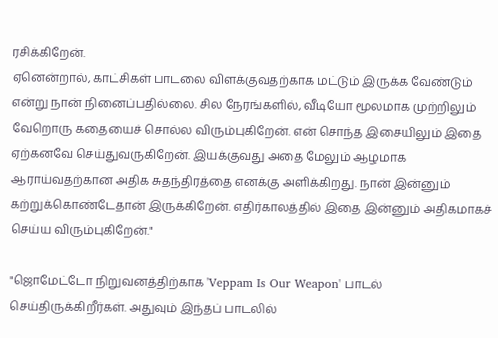ரசிக்கிறேன்.
ஏனென்றால், காட்சிகள் பாடலை விளக்குவதற்காக மட்டும் இருக்க வேண்டும் என்று நான் நினைப்பதில்லை. சில நேரங்களில், வீடியோ மூலமாக முற்றிலும் வேறொரு கதையைச் சொல்ல விரும்புகிறேன். என் சொந்த இசையிலும் இதை ஏற்கனவே செய்துவருகிறேன். இயக்குவது அதை மேலும் ஆழமாக ஆராய்வதற்கான அதிக சுதந்திரத்தை எனக்கு அளிக்கிறது. நான் இன்னும் கற்றுக்கொண்டேதான் இருக்கிறேன். எதிர்காலத்தில் இதை இன்னும் அதிகமாகச் செய்ய விரும்புகிறேன்."

"ஜொமேட்டோ நிறுவனத்திற்காக 'Veppam Is Our Weapon' பாடல் செய்திருக்கிறீர்கள். அதுவும் இந்தப் பாடலில்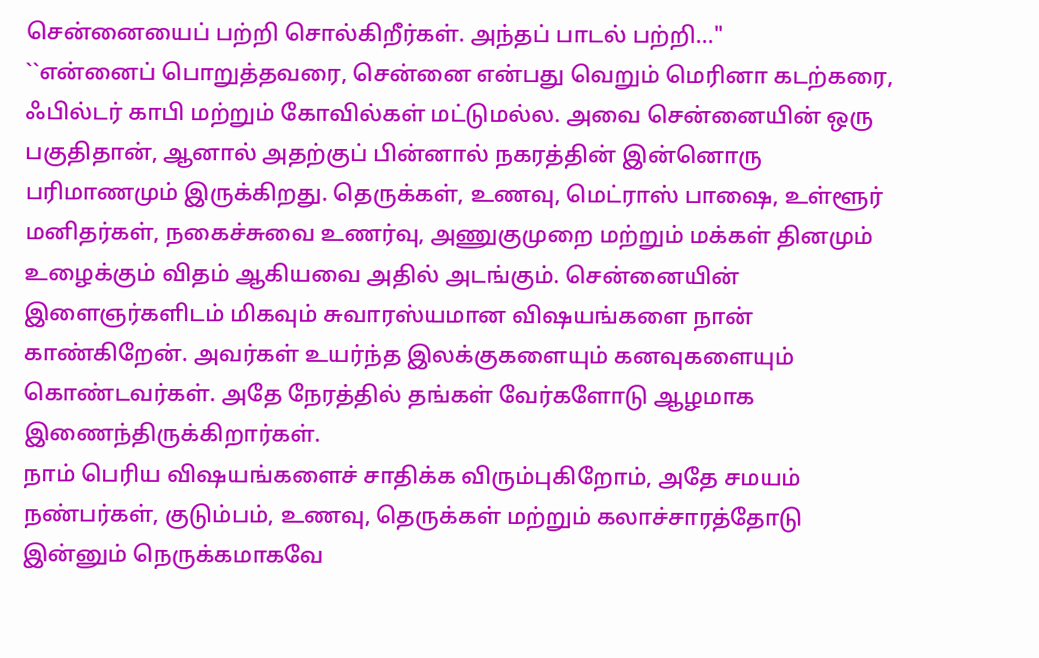சென்னையைப் பற்றி சொல்கிறீர்கள். அந்தப் பாடல் பற்றி..."
``என்னைப் பொறுத்தவரை, சென்னை என்பது வெறும் மெரினா கடற்கரை, ஃபில்டர் காபி மற்றும் கோவில்கள் மட்டுமல்ல. அவை சென்னையின் ஒரு பகுதிதான், ஆனால் அதற்குப் பின்னால் நகரத்தின் இன்னொரு பரிமாணமும் இருக்கிறது. தெருக்கள், உணவு, மெட்ராஸ் பாஷை, உள்ளூர் மனிதர்கள், நகைச்சுவை உணர்வு, அணுகுமுறை மற்றும் மக்கள் தினமும் உழைக்கும் விதம் ஆகியவை அதில் அடங்கும். சென்னையின் இளைஞர்களிடம் மிகவும் சுவாரஸ்யமான விஷயங்களை நான் காண்கிறேன். அவர்கள் உயர்ந்த இலக்குகளையும் கனவுகளையும் கொண்டவர்கள். அதே நேரத்தில் தங்கள் வேர்களோடு ஆழமாக இணைந்திருக்கிறார்கள்.
நாம் பெரிய விஷயங்களைச் சாதிக்க விரும்புகிறோம், அதே சமயம் நண்பர்கள், குடும்பம், உணவு, தெருக்கள் மற்றும் கலாச்சாரத்தோடு இன்னும் நெருக்கமாகவே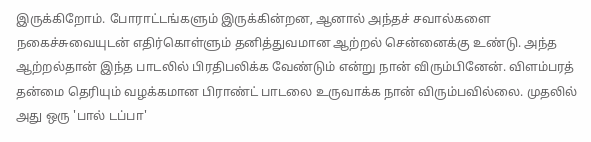இருக்கிறோம். போராட்டங்களும் இருக்கின்றன, ஆனால் அந்தச் சவால்களை நகைச்சுவையுடன் எதிர்கொள்ளும் தனித்துவமான ஆற்றல் சென்னைக்கு உண்டு. அந்த ஆற்றல்தான் இந்த பாடலில் பிரதிபலிக்க வேண்டும் என்று நான் விரும்பினேன். விளம்பரத் தன்மை தெரியும் வழக்கமான பிராண்ட் பாடலை உருவாக்க நான் விரும்பவில்லை. முதலில் அது ஒரு 'பால் டப்பா'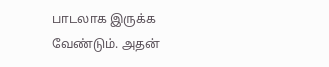பாடலாக இருக்க வேண்டும். அதன்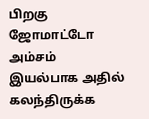பிறகு ஜோமாட்டோ அம்சம் இயல்பாக அதில் கலந்திருக்க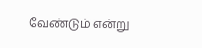வேண்டும் என்று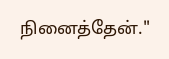நினைத்தேன்."